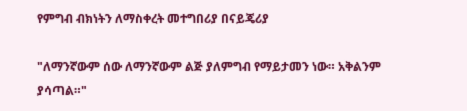የምግብ ብክነትን ለማስቀረት መተግበሪያ በናይጄሪያ

"ለማንኛውም ሰው ለማንኛውም ልጅ ያለምግብ የማይታመን ነው። አቅልንም ያሳጣል።"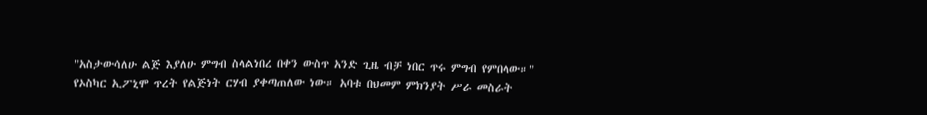"አስታውሳለሁ ልጅ እያለሁ ምግብ ስላልነበረ በቀን ውስጥ አንድ ጊዜ ብቻ ነበር ጥሩ ምግብ የምበላው።"
የኦስካር ኢፖኒሞ ጥረት የልጅነት ርሃብ ያቀጣጠለው ነው። አባቱ በህመም ምክንያት ሥራ መስራት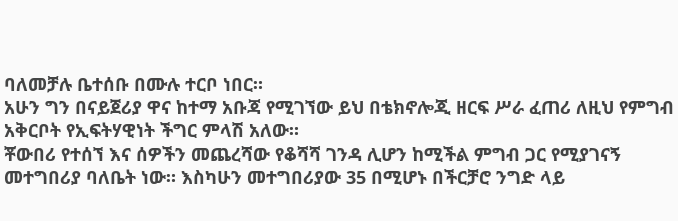ባለመቻሉ ቤተሰቡ በሙሉ ተርቦ ነበር።
አሁን ግን በናይጀሪያ ዋና ከተማ አቡጃ የሚገኘው ይህ በቴክኖሎጂ ዘርፍ ሥራ ፈጠሪ ለዚህ የምግብ አቅርቦት የኢፍትሃዊነት ችግር ምላሽ አለው።
ቾውበሪ የተሰኘ እና ሰዎችን መጨረሻው የቆሻሻ ገንዳ ሊሆን ከሚችል ምግብ ጋር የሚያገናኝ መተግበሪያ ባለቤት ነው። እስካሁን መተግበሪያው 35 በሚሆኑ በችርቻሮ ንግድ ላይ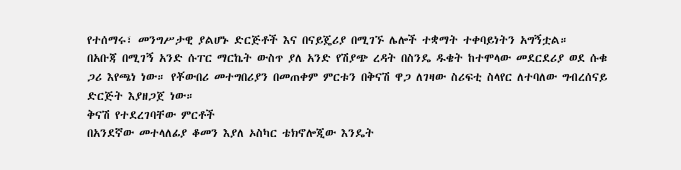የተሰማሩ፣ መንግሥታዊ ያልሆኑ ድርጅቶች እና በናይጄሪያ በሚገኙ ሌሎች ተቋማት ተቀባይነትን አግኝቷል።
በአቡጃ በሚገኝ አንድ ሱፐር ማርኬት ውስጥ ያለ አንድ የሽያጭ ረዳት በስንዴ ዱቄት ከተሞላው መደርደሪያ ወደ ሱቁ ጋሪ እየጫነ ነው። የቾውበሪ መተግበሪያን በመጠቀም ምርቱን በቅናሽ ዋጋ ለገዛው ስሪፍቲ ስላየር ለተባለው ግብረሰናይ ድርጅት እያዘጋጀ ነው።
ቅናሽ የተደረገባቸው ምርቶች
በአንደኛው መተላለፊያ ቆመን እያለ ኦስካር ቴክኖሎጂው እንዴት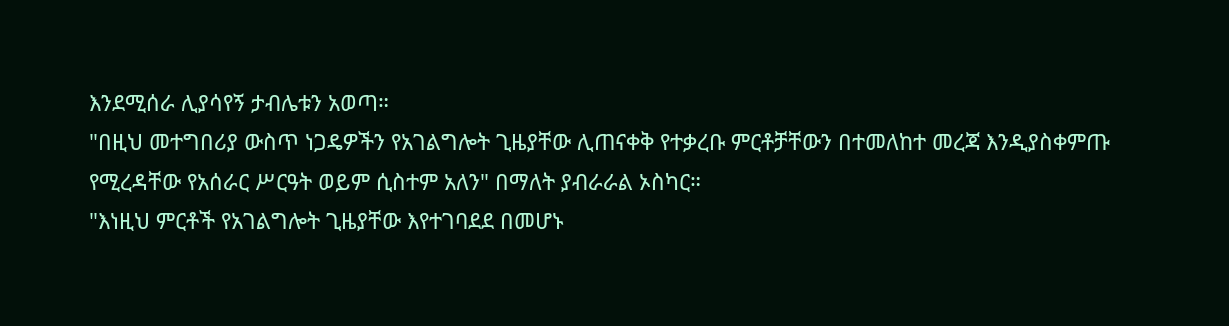እንደሚሰራ ሊያሳየኝ ታብሌቱን አወጣ።
"በዚህ መተግበሪያ ውስጥ ነጋዴዎችን የአገልግሎት ጊዜያቸው ሊጠናቀቅ የተቃረቡ ምርቶቻቸውን በተመለከተ መረጃ እንዲያስቀምጡ የሚረዳቸው የአሰራር ሥርዓት ወይም ሲስተም አለን" በማለት ያብራራል ኦስካር።
"እነዚህ ምርቶች የአገልግሎት ጊዜያቸው እየተገባደደ በመሆኑ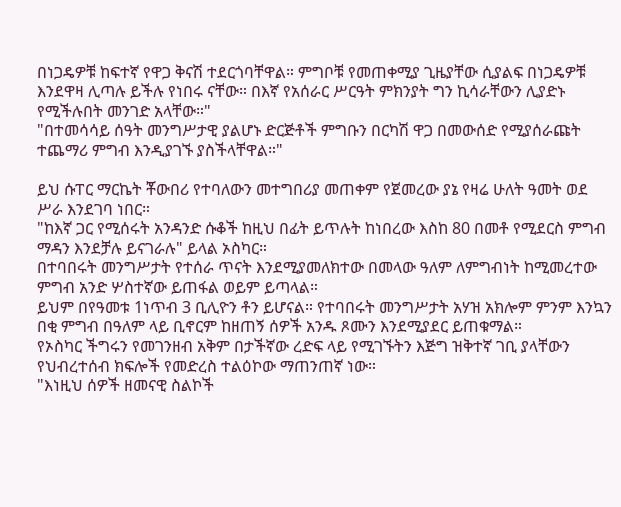በነጋዴዎቹ ከፍተኛ የዋጋ ቅናሽ ተደርጎባቸዋል። ምግቦቹ የመጠቀሚያ ጊዜያቸው ሲያልፍ በነጋዴዎቹ እንደዋዛ ሊጣሉ ይችሉ የነበሩ ናቸው። በእኛ የአሰራር ሥርዓት ምክንያት ግን ኪሳራቸውን ሊያድኑ የሚችሉበት መንገድ አላቸው።"
"በተመሳሳይ ሰዓት መንግሥታዊ ያልሆኑ ድርጅቶች ምግቡን በርካሽ ዋጋ በመውሰድ የሚያሰራጩት ተጨማሪ ምግብ እንዲያገኙ ያስችላቸዋል።"

ይህ ሱፐር ማርኬት ቾውበሪ የተባለውን መተግበሪያ መጠቀም የጀመረው ያኔ የዛሬ ሁለት ዓመት ወደ ሥራ እንደገባ ነበር።
"ከእኛ ጋር የሚሰሩት አንዳንድ ሱቆች ከዚህ በፊት ይጥሉት ከነበረው እስከ 80 በመቶ የሚደርስ ምግብ ማዳን እንደቻሉ ይናገራሉ" ይላል ኦስካር።
በተባበሩት መንግሥታት የተሰራ ጥናት እንደሚያመለክተው በመላው ዓለም ለምግብነት ከሚመረተው ምግብ አንድ ሦስተኛው ይጠፋል ወይም ይጣላል።
ይህም በየዓመቱ 1ነጥብ 3 ቢሊዮን ቶን ይሆናል። የተባበሩት መንግሥታት አሃዝ አክሎም ምንም እንኳን በቂ ምግብ በዓለም ላይ ቢኖርም ከዘጠኝ ሰዎች አንዱ ጾሙን እንደሚያደር ይጠቁማል።
የኦስካር ችግሩን የመገንዘብ አቅም በታችኛው ረድፍ ላይ የሚገኙትን እጅግ ዝቅተኛ ገቢ ያላቸውን የህብረተሰብ ክፍሎች የመድረስ ተልዕኮው ማጠንጠኛ ነው።
"እነዚህ ሰዎች ዘመናዊ ስልኮች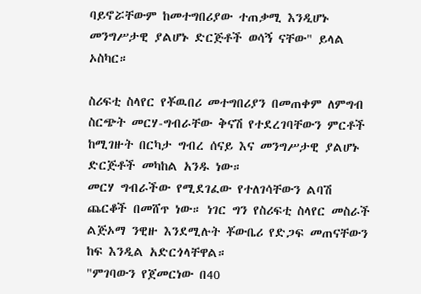ባይኖሯቸውም ከመተግበሪያው ተጠቃሚ እንዲሆኑ መንግሥታዊ ያልሆኑ ድርጅቶች ወሳኝ ናቸው" ይላል ኦስካር።

ስሪፍቲ ስላየር የቾዉበሪ መተግበሪያን በመጠቀም ለምግብ ስርጭት መርሃ-ግብራቸው ቅናሽ የተደረገባቸውን ምርቶች ከሚገዙት በርካታ ግብረ ሰናይ እና መንግሥታዊ ያልሆኑ ድርጅቶች መካከል አንዱ ነው።
መርሃ ግብራችው የሚደገፈው የተለገሳቸውን ልባሽ ጨርቆች በመሸጥ ነው። ነገር ግን የስሪፍቲ ስላየር መስራች ልጅኦማ ንዊዙ እንደሚሉት ቾውቤሪ የድጋፍ መጠናቸውን ከፍ እንዲል አድርጎላቸዋል።
"ምገባውን የጀመርነው በ40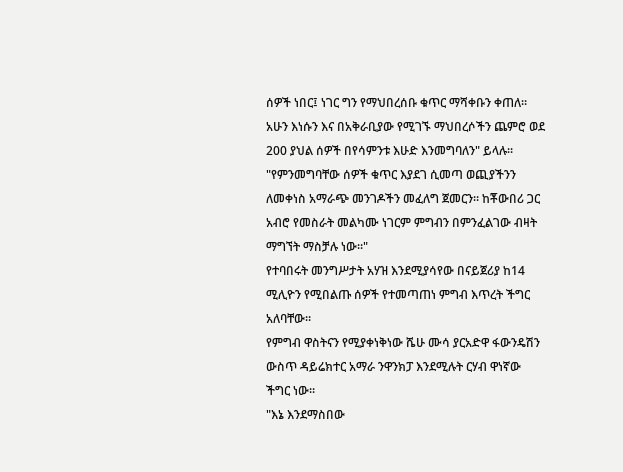ሰዎች ነበር፤ ነገር ግን የማህበረሰቡ ቁጥር ማሻቀቡን ቀጠለ። አሁን እነሱን እና በአቅራቢያው የሚገኙ ማህበረሶችን ጨምሮ ወደ 200 ያህል ሰዎች በየሳምንቱ እሁድ እንመግባለን" ይላሉ።
"የምንመግባቸው ሰዎች ቁጥር እያደገ ሲመጣ ወጪያችንን ለመቀነስ አማራጭ መንገዶችን መፈለግ ጀመርን። ከቾውበሪ ጋር አብሮ የመስራት መልካሙ ነገርም ምግብን በምንፈልገው ብዛት ማግኘት ማስቻሉ ነው።"
የተባበሩት መንግሥታት አሃዝ እንደሚያሳየው በናይጀሪያ ከ14 ሚሊዮን የሚበልጡ ሰዎች የተመጣጠነ ምግብ እጥረት ችግር አለባቸው።
የምግብ ዋስትናን የሚያቀነቅነው ሼሁ ሙሳ ያርአድዋ ፋውንዴሽን ውስጥ ዳይሬክተር አማራ ንዋንክፓ እንደሚሉት ርሃብ ዋነኛው ችግር ነው።
"እኔ እንደማስበው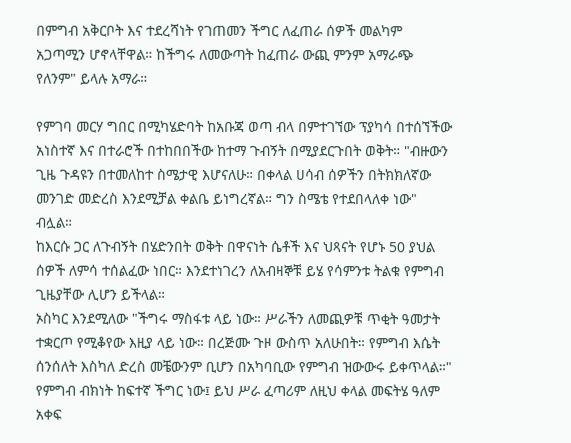በምግብ አቅርቦት እና ተደረሻነት የገጠመን ችግር ለፈጠራ ሰዎች መልካም አጋጣሚን ሆኖላቸዋል። ከችግሩ ለመውጣት ከፈጠራ ውጪ ምንም አማራጭ የለንም" ይላሉ አማራ።

የምገባ መርሃ ግበር በሚካሄድባት ከአቡጃ ወጣ ብላ በምተገኘው ፕያካሳ በተሰኘችው አነስተኛ እና በተራሮች በተከበበችው ከተማ ጉብኝት በሚያደርጉበት ወቅት። "ብዙውን ጊዜ ጉዳዩን በተመለከተ ስሜታዊ እሆናለሁ። በቀላል ሀሳብ ሰዎችን በትክክለኛው መንገድ መድረስ እንደሚቻል ቀልቤ ይነግረኛል። ግን ስሜቴ የተደበላለቀ ነው" ብሏል።
ከእርሱ ጋር ለጉብኝት በሄድንበት ወቅት በዋናነት ሴቶች እና ህጻናት የሆኑ 50 ያህል ሰዎች ለምሳ ተሰልፈው ነበር። እንደተነገረን ለአብዛኞቹ ይሄ የሳምንቱ ትልቁ የምግብ ጊዜያቸው ሊሆን ይችላል።
ኦስካር እንደሚለው "ችግሩ ማስፋቱ ላይ ነው። ሥራችን ለመጪዎቹ ጥቂት ዓመታት ተቋርጦ የሚቆየው እዚያ ላይ ነው። በረጅሙ ጉዞ ውስጥ አለሁበት። የምግብ እሴት ሰንሰለት እስካለ ድረስ መቼውንም ቢሆን በአካባቢው የምግብ ዝውውሩ ይቀጥላል።"
የምግብ ብክነት ከፍተኛ ችግር ነው፤ ይህ ሥራ ፈጣሪም ለዚህ ቀላል መፍትሄ ዓለም አቀፍ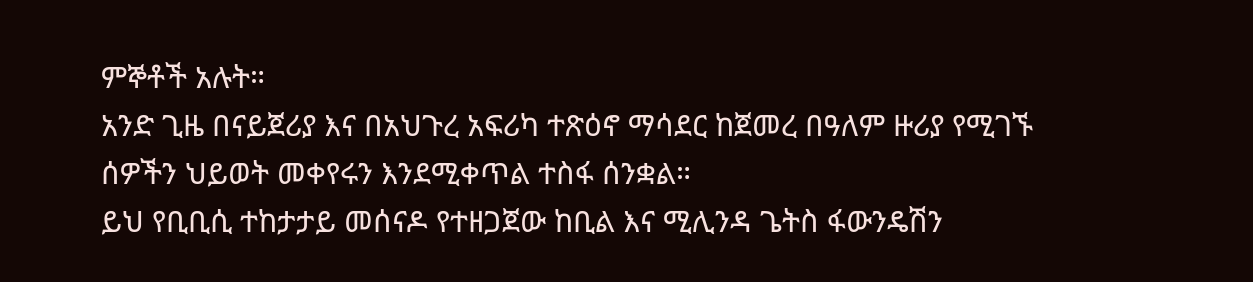ምኞቶች አሉት።
አንድ ጊዜ በናይጀሪያ እና በአህጉረ አፍሪካ ተጽዕኖ ማሳደር ከጀመረ በዓለም ዙሪያ የሚገኙ ሰዎችን ህይወት መቀየሩን እንደሚቀጥል ተስፋ ሰንቋል።
ይህ የቢቢሲ ተከታታይ መሰናዶ የተዘጋጀው ከቢል እና ሚሊንዳ ጌትስ ፋውንዴሽን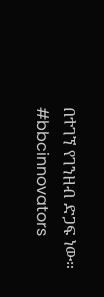በተገኘ የገንዘብ ድጋፍ ነው።
#bbcinnovators